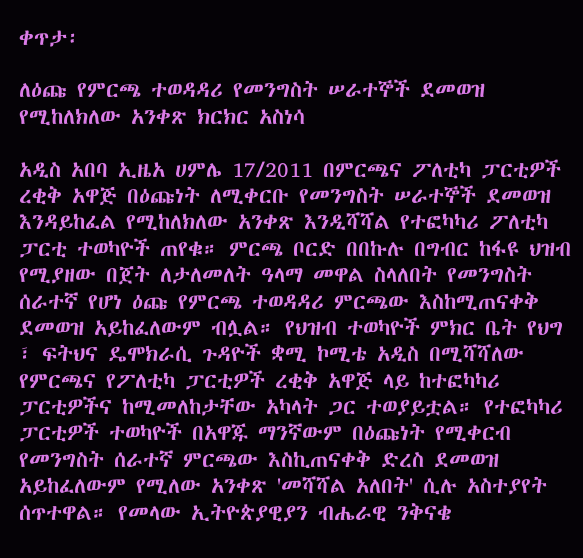ቀጥታ፡

ለዕጩ የምርጫ ተወዳዳሪ የመንግስት ሠራተኞች ደመወዝ የሚከለክለው አንቀጽ ክርክር አስነሳ

አዲስ አበባ ኢዜአ ሀምሌ 17/2011 በምርጫና ፖለቲካ ፓርቲዎች ረቂቅ አዋጅ በዕጩነት ለሚቀርቡ የመንግስት ሠራተኞች ደመወዝ እንዳይከፈል የሚከለክለው አንቀጽ እንዲሻሻል የተፎካካሪ ፖለቲካ ፓርቲ ተወካዮች ጠየቁ። ምርጫ ቦርድ በበኩሉ በግብር ከፋዩ ህዝብ የሚያዘው በጀት ለታለመለት ዓላማ መዋል ስላለበት የመንግስት ሰራተኛ የሆነ ዕጩ የምርጫ ተወዳዳሪ ምርጫው እስከሚጠናቀቅ ደመወዝ አይከፈለውም ብሏል። የህዝብ ተወካዮች ምክር ቤት የህግ ፣ ፍትህና ዴሞክራሲ ጉዳዮች ቋሚ ኮሚቴ አዲስ በሚሻሻለው የምርጫና የፖለቲካ ፓርቲዎች ረቂቅ አዋጅ ላይ ከተፎካካሪ ፓርቲዎችና ከሚመለከታቸው አካላት ጋር ተወያይቷል። የተፎካካሪ ፓርቲዎች ተወካዮች በአዋጁ ማንኛውም በዕጩነት የሚቀርብ የመንግስት ሰራተኛ ምርጫው እስኪጠናቀቅ ድረስ ደመወዝ አይከፈለውም የሚለው አንቀጽ 'መሻሻል አለበት' ሲሉ አስተያየት ሰጥተዋል። የመላው ኢትዮጵያዊያን ብሔራዊ ንቅናቄ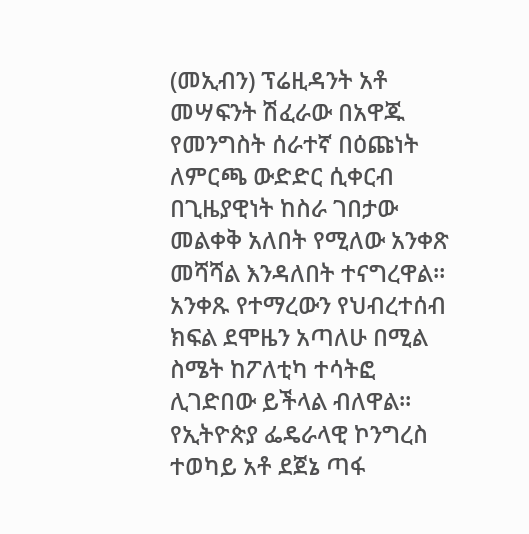(መኢብን) ፕሬዚዳንት አቶ መሣፍንት ሽፈራው በአዋጁ የመንግስት ሰራተኛ በዕጩነት ለምርጫ ውድድር ሲቀርብ በጊዜያዊነት ከስራ ገበታው መልቀቅ አለበት የሚለው አንቀጽ መሻሻል እንዳለበት ተናግረዋል። አንቀጹ የተማረውን የህብረተሰብ ክፍል ደሞዜን አጣለሁ በሚል ስሜት ከፖለቲካ ተሳትፎ ሊገድበው ይችላል ብለዋል፡፡ የኢትዮጵያ ፌዴራላዊ ኮንግረስ ተወካይ አቶ ደጀኔ ጣፋ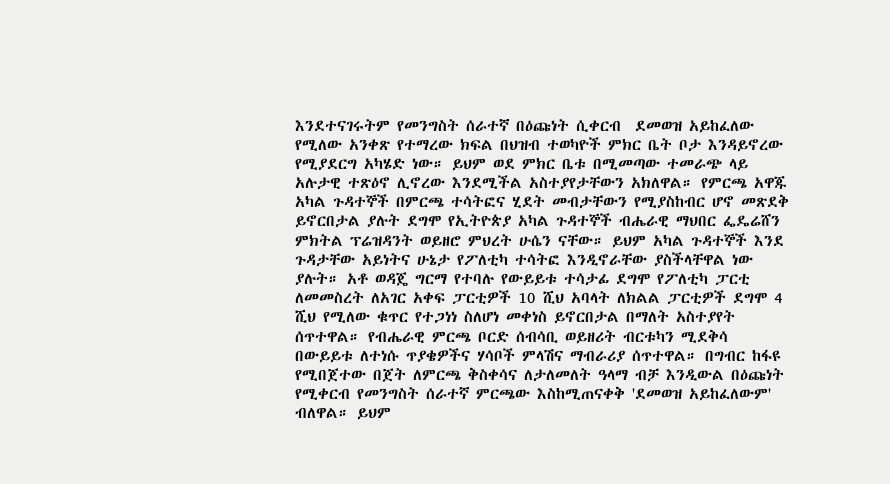እንደተናገሩትም የመንግስት ሰራተኛ በዕጩነት ሲቀርብ  ደመወዝ አይከፈለው የሚለው አንቀጽ የተማረው ክፍል በህዝብ ተወካዮች ምክር ቤት ቦታ እንዳይኖረው የሚያደርግ አካሄድ ነው። ይህም ወደ ምክር ቤቱ በሚመጣው ተመራጭ ላይ አሉታዊ ተጽዕኖ ሊኖረው እንደሚችል አስተያየታቸውን አክለዋል። የምርጫ አዋጁ አካል ጉዳተኞች በምርጫ ተሳትፎና ሂደት መብታቸውን የሚያስከብር ሆኖ መጽደቅ ይኖርበታል ያሉት ደግሞ የኢትዮጵያ አካል ጉዳተኞች ብሔራዊ ማህበር ፌዴሬሸን ምክትል ፕሬዝዳንት ወይዘሮ ምህረት ሁሴን ናቸው። ይህም አካል ጉዳተኞች እንደ ጉዳታቸው አይነትና ሁኔታ የፖለቲካ ተሳትፎ እንዲኖራቸው ያስችላቸዋል ነው ያሉት። አቶ ወዳጄ ግርማ የተባሉ የውይይቱ ተሳታፊ ደግሞ የፖለቲካ ፓርቲ ለመመስረት ለአገር አቀፍ ፓርቲዎች 10 ሺህ አባላት ለክልል ፓርቲዎች ደግሞ 4 ሺህ የሚለው ቁጥር የተጋነነ ስለሆነ መቀነስ ይኖርበታል በማለት አስተያየት ሰጥተዋል። የብሔራዊ ምርጫ ቦርድ ሰብሳቢ ወይዘሪት ብርቱካን ሚደቅሳ በውይይቱ ለተነሱ ጥያቄዎችና ሃሳቦች ምላሽና ማብራሪያ ሰጥተዋል። በግብር ከፋዩ የሚበጀተው በጀት ለምርጫ ቅስቀሳና ለታለመለት ዓላማ ብቻ እንዲውል በዕጩነት የሚቀርብ የመንግስት ሰራተኛ ምርጫው እስከሚጠናቀቅ 'ደመወዝ አይከፈለውም' ብለዋል። ይህም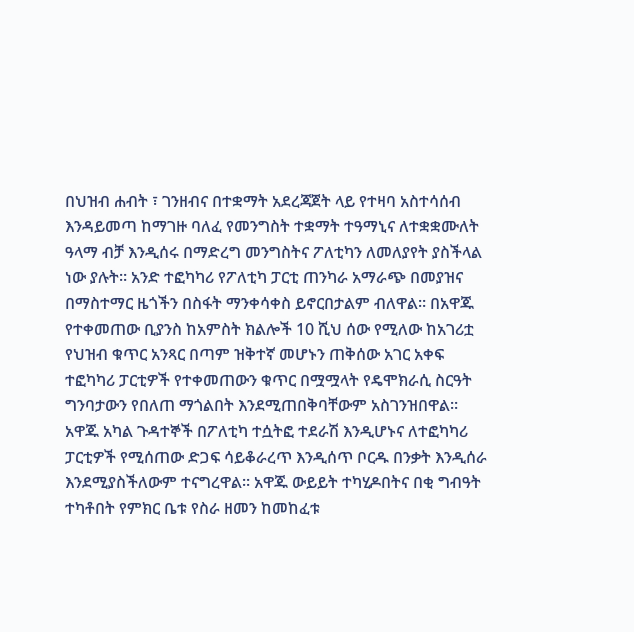በህዝብ ሐብት ፣ ገንዘብና በተቋማት አደረጃጀት ላይ የተዛባ አስተሳሰብ እንዳይመጣ ከማገዙ ባለፈ የመንግስት ተቋማት ተዓማኒና ለተቋቋሙለት ዓላማ ብቻ እንዲሰሩ በማድረግ መንግስትና ፖለቲካን ለመለያየት ያስችላል ነው ያሉት። አንድ ተፎካካሪ የፖለቲካ ፓርቲ ጠንካራ አማራጭ በመያዝና በማስተማር ዜጎችን በስፋት ማንቀሳቀስ ይኖርበታልም ብለዋል። በአዋጁ የተቀመጠው ቢያንስ ከአምስት ክልሎች 10 ሺህ ሰው የሚለው ከአገሪቷ የህዝብ ቁጥር አንጻር በጣም ዝቅተኛ መሆኑን ጠቅሰው አገር አቀፍ ተፎካካሪ ፓርቲዎች የተቀመጠውን ቁጥር በሟሟላት የዴሞክራሲ ስርዓት ግንባታውን የበለጠ ማጎልበት እንደሚጠበቅባቸውም አስገንዝበዋል። አዋጁ አካል ጉዳተኞች በፖለቲካ ተሷትፎ ተደራሽ እንዲሆኑና ለተፎካካሪ ፓርቲዎች የሚሰጠው ድጋፍ ሳይቆራረጥ እንዲሰጥ ቦርዱ በንቃት እንዲሰራ እንደሚያስችለውም ተናግረዋል። አዋጁ ውይይት ተካሂዶበትና በቂ ግብዓት ተካቶበት የምክር ቤቱ የስራ ዘመን ከመከፈቱ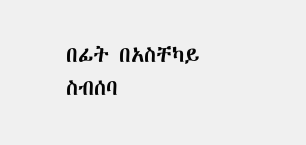በፊት በአስቸካይ ስብሰባ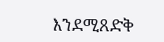እንደሚጸድቅ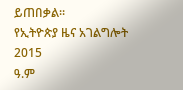ይጠበቃል።
የኢትዮጵያ ዜና አገልግሎት
2015
ዓ.ም